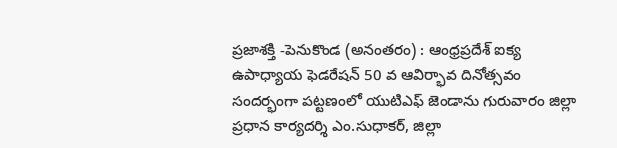ప్రజాశక్తి -పెనుకొండ (అనంతరం) : ఆంధ్రప్రదేశ్ ఐక్య ఉపాధ్యాయ ఫెడరేషన్ 50 వ ఆవిర్భావ దినోత్సవం సందర్భంగా పట్టణంలో యుటిఎఫ్ జెండాను గురువారం జిల్లా ప్రధాన కార్యదర్శి ఎం.సుధాకర్, జిల్లా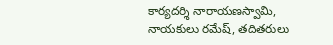కార్యదర్శి నారాయణస్వామి, నాయకులు రమేష్, తదితరులు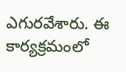ఎగురవేశారు. ఈ కార్యక్రమంలో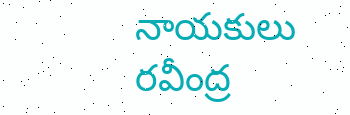నాయకులు రవీంద్ర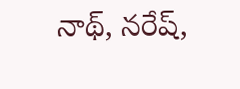నాథ్, నరేష్,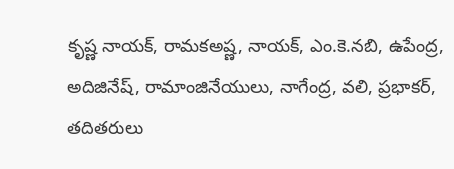కృష్ణ నాయక్, రామకఅష్ణ, నాయక్, ఎం.కె.నబి, ఉపేంద్ర, అదిజినేష్, రామాంజినేయులు, నాగేంద్ర, వలి, ప్రభాకర్, తదితరులు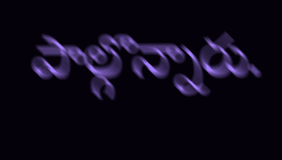పాల్గొన్నారు.